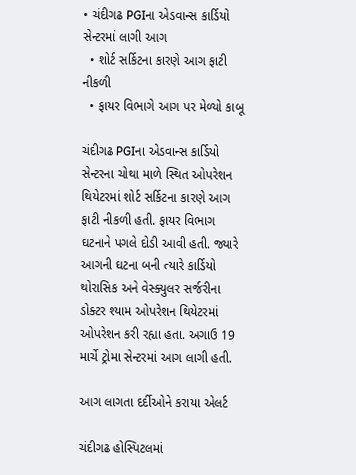• ચંદીગઢ PGIના એડવાન્સ કાર્ડિયો સેન્ટરમાં લાગી આગ
  • શોર્ટ સર્કિટના કારણે આગ ફાટી નીકળી
  • ફાયર વિભાગે આગ પર મેળ્યો કાબૂ

ચંદીગઢ PGIના એડવાન્સ કાર્ડિયો સેન્ટરના ચોથા માળે સ્થિત ઓપરેશન થિયેટરમાં શોર્ટ સર્કિટના કારણે આગ ફાટી નીકળી હતી. ફાયર વિભાગ ઘટનાને પગલે દોડી આવી હતી. જ્યારે આગની ઘટના બની ત્યારે કાર્ડિયો થોરાસિક અને વેસ્ક્યુલર સર્જરીના ડોક્ટર શ્યામ ઓપરેશન થિયેટરમાં ઓપરેશન કરી રહ્યા હતા. અગાઉ 19 માર્ચે ટ્રોમા સેન્ટરમાં આગ લાગી હતી.

આગ લાગતા દર્દીઓને કરાયા એલર્ટ

ચંદીગઢ હોસ્પિટલમાં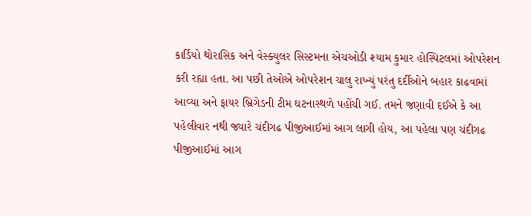કાર્ડિયો થોરાસિક અને વેસ્ક્યુલર સિસ્ટમના એચઓડી શ્યામ કુમાર હોસ્પિટલમાં ઓપરેશન કરી રહ્યા હતા. આ પછી તેઓએ ઓપરેશન ચાલુ રાખ્યું પરંતુ દર્દીઓને બહાર કાઢવામાં આવ્યા અને ફાયર બ્રિગેડની ટીમ ઘટનાસ્થળે પહોંચી ગઈ. તમને જણાવી દઈએ કે આ પહેલીવાર નથી જ્યારે ચંદીગઢ પીજીઆઈમાં આગ લાગી હોય, આ પહેલા પણ ચંદીગઢ પીજીઆઈમાં આગ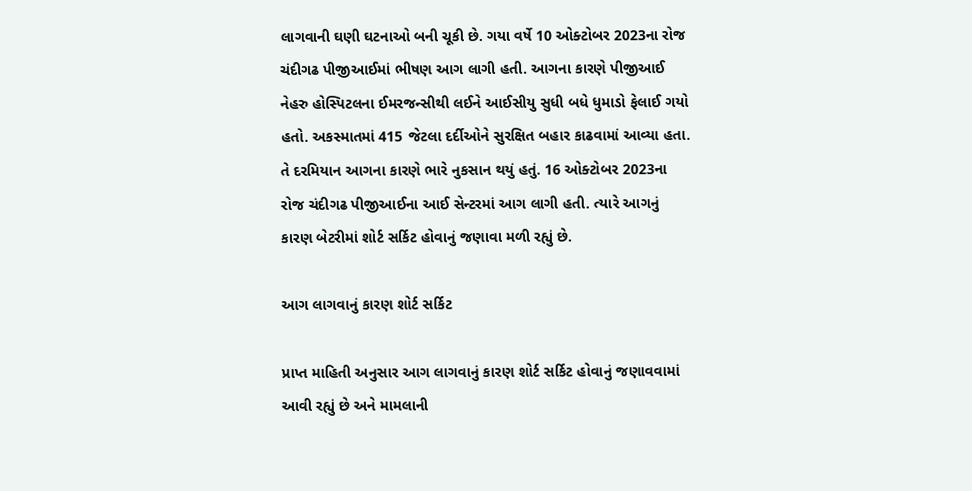લાગવાની ઘણી ઘટનાઓ બની ચૂકી છે. ગયા વર્ષે 10 ઓક્ટોબર 2023ના રોજ ચંદીગઢ પીજીઆઈમાં ભીષણ આગ લાગી હતી. આગના કારણે પીજીઆઈ નેહરુ હોસ્પિટલના ઈમરજન્સીથી લઈને આઈસીયુ સુધી બધે ધુમાડો ફેલાઈ ગયો હતો. અકસ્માતમાં 415 જેટલા દર્દીઓને સુરક્ષિત બહાર કાઢવામાં આવ્યા હતા. તે દરમિયાન આગના કારણે ભારે નુકસાન થયું હતું. 16 ઓક્ટોબર 2023ના રોજ ચંદીગઢ પીજીઆઈના આઈ સેન્ટરમાં આગ લાગી હતી. ત્યારે આગનું કારણ બેટરીમાં શોર્ટ સર્કિટ હોવાનું જણાવા મળી રહ્યું છે.

આગ લાગવાનું કારણ શોર્ટ સર્કિટ

પ્રાપ્ત માહિતી અનુસાર આગ લાગવાનું કારણ શોર્ટ સર્કિટ હોવાનું જણાવવામાં આવી રહ્યું છે અને મામલાની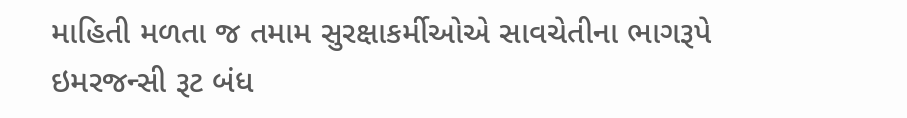માહિતી મળતા જ તમામ સુરક્ષાકર્મીઓએ સાવચેતીના ભાગરૂપે ઇમરજન્સી રૂટ બંધ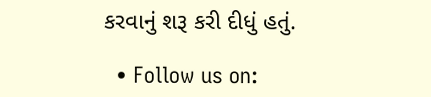કરવાનું શરૂ કરી દીધું હતું.

  • Follow us on: